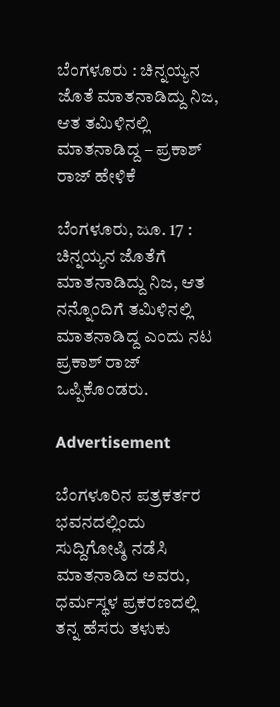ಬೆಂಗಳೂರು : ಚಿನ್ನಯ್ಯನ ಜೊತೆ ಮಾತನಾಡಿದ್ದು ನಿಜ, ಆತ ತಮಿಳಿನಲ್ಲಿ ಮಾತನಾಡಿದ್ದ – ಪ್ರಕಾಶ್ ರಾಜ್ ಹೇಳಿಕೆ

ಬೆಂಗಳೂರು, ಜೂ. 17 : ಚಿನ್ನಯ್ಯನ ಜೊತೆಗೆ ಮಾತನಾಡಿದ್ದು ನಿಜ, ಆತ ನನ್ನೊಂದಿಗೆ ತಮಿಳಿನಲ್ಲಿ ಮಾತನಾಡಿದ್ದ ಎಂದು ನಟ ಪ್ರಕಾಶ್‌ ರಾಜ್‌ ಒಪ್ಪಿಕೊಂಡರು.

Advertisement

ಬೆಂಗಳೂರಿನ ಪತ್ರಕರ್ತರ ಭವನದಲ್ಲಿಂದು ಸುದ್ದಿಗೋಷ್ಠಿ ನಡೆಸಿ ಮಾತನಾಡಿದ ಅವರು, ಧರ್ಮಸ್ಥಳ ಪ್ರಕರಣದಲ್ಲಿ ತನ್ನ ಹೆಸರು ತಳುಕು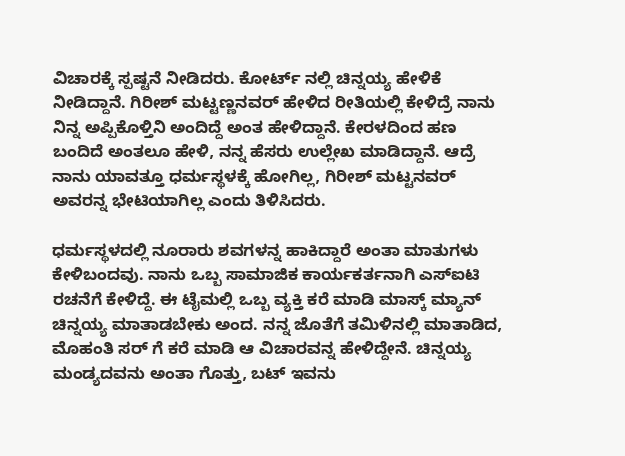ವಿಚಾರಕ್ಕೆ ಸ್ಪಷ್ಟನೆ ನೀಡಿದರು. ಕೋರ್ಟ್ ನಲ್ಲಿ ಚಿನ್ನಯ್ಯ ಹೇಳಿಕೆ ನೀಡಿದ್ದಾನೆ. ಗಿರೀಶ್ ಮಟ್ಟಣ್ಣನವರ್‌ ಹೇಳಿದ ರೀತಿಯಲ್ಲಿ ಕೇಳಿದ್ರೆ ನಾನು ನಿನ್ನ ಅಪ್ಪಿಕೊಳ್ತಿನಿ ಅಂದಿದ್ದೆ ಅಂತ ಹೇಳಿದ್ದಾನೆ. ಕೇರಳದಿಂದ ಹಣ ಬಂದಿದೆ ಅಂತಲೂ ಹೇಳಿ, ನನ್ನ ಹೆಸರು ಉಲ್ಲೇಖ ಮಾಡಿದ್ದಾನೆ. ಆದ್ರೆ ನಾನು ಯಾವತ್ತೂ ಧರ್ಮಸ್ಥಳಕ್ಕೆ ಹೋಗಿಲ್ಲ, ಗಿರೀಶ್ ಮಟ್ಟನವರ್‌ ಅವರನ್ನ ಭೇಟಿಯಾಗಿಲ್ಲ ಎಂದು ತಿಳಿಸಿದರು.

ಧರ್ಮಸ್ಥಳದಲ್ಲಿ ನೂರಾರು ಶವಗಳನ್ನ ಹಾಕಿದ್ದಾರೆ ಅಂತಾ ಮಾತುಗಳು ಕೇಳಿಬಂದವು. ನಾನು ಒಬ್ಬ ಸಾಮಾಜಿಕ ಕಾರ್ಯಕರ್ತನಾಗಿ ಎಸ್‌ಐಟಿ ರಚನೆಗೆ ಕೇಳಿದ್ದೆ. ಈ ಟೈಮಲ್ಲಿ ಒಬ್ಬ ವ್ಯಕ್ತಿ ಕರೆ ಮಾಡಿ ಮಾಸ್ಕ್ ಮ್ಯಾನ್ ಚಿನ್ನಯ್ಯ ಮಾತಾಡಬೇಕು ಅಂದ. ನನ್ನ ಜೊತೆಗೆ ತಮಿಳಿನಲ್ಲಿ ಮಾತಾಡಿದ, ಮೊಹಂತಿ ಸರ್ ಗೆ ಕರೆ ಮಾಡಿ ಆ ವಿಚಾರವನ್ನ ಹೇಳಿದ್ದೇನೆ. ಚಿನ್ನಯ್ಯ ಮಂಡ್ಯದವನು ಅಂತಾ ಗೊತ್ತು, ಬಟ್ ಇವನು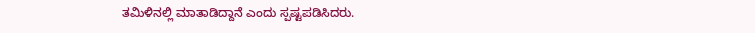ತಮಿಳಿನಲ್ಲಿ ಮಾತಾಡಿದ್ದಾನೆ ಎಂದು ಸ್ಪಷ್ಟಪಡಿಸಿದರು.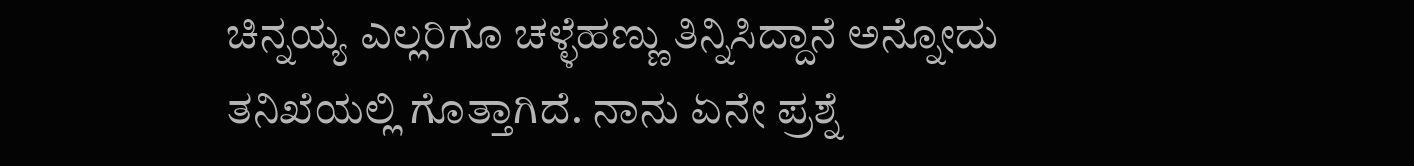ಚಿನ್ನಯ್ಯ ಎಲ್ಲರಿಗೂ ಚಳ್ಳೆಹಣ್ಣು ತಿನ್ನಿಸಿದ್ದಾನೆ ಅನ್ನೋದು ತನಿಖೆಯಲ್ಲಿ ಗೊತ್ತಾಗಿದೆ. ನಾನು ಏನೇ ಪ್ರಶ್ನೆ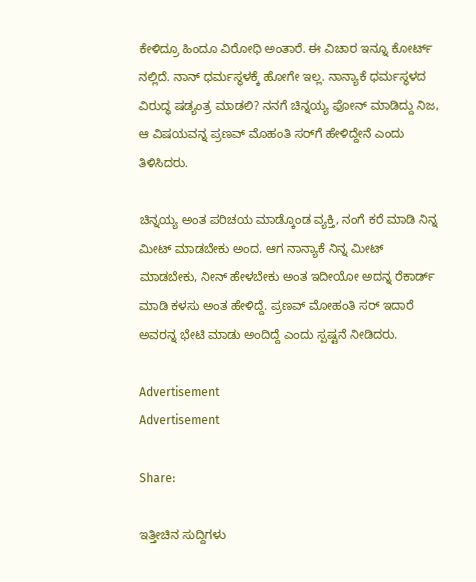ಕೇಳಿದ್ರೂ ಹಿಂದೂ ವಿರೋಧಿ ಅಂತಾರೆ. ಈ ವಿಚಾರ ಇನ್ನೂ ಕೋರ್ಟ್ ನಲ್ಲಿದೆ. ನಾನ್ ಧರ್ಮಸ್ಥಳಕ್ಕೆ ಹೋಗೇ ಇಲ್ಲ. ನಾನ್ಯಾಕೆ ಧರ್ಮಸ್ಥಳದ ವಿರುದ್ಧ ಷಡ್ಯಂತ್ರ ಮಾಡಲಿ? ನನಗೆ ಚಿನ್ನಯ್ಯ ಫೋನ್‌ ಮಾಡಿದ್ದು ನಿಜ, ಆ ವಿಷಯವನ್ನ ಪ್ರಣವ್‌ ಮೊಹಂತಿ ಸರ್‌ಗೆ ಹೇಳಿದ್ದೇನೆ ಎಂದು ತಿಳಿಸಿದರು.

ಚಿನ್ನಯ್ಯ ಅಂತ ಪರಿಚಯ ಮಾಡ್ಕೊಂಡ ವ್ಯಕ್ತಿ, ನಂಗೆ ಕರೆ ಮಾಡಿ ನಿನ್ನ ಮೀಟ್ ಮಾಡಬೇಕು ಅಂದ. ಆಗ ನಾನ್ಯಾಕೆ ನಿನ್ನ ಮೀಟ್ ಮಾಡಬೇಕು, ನೀನ್ ಹೇಳಬೇಕು ಅಂತ ಇದೀಯೋ ಅದನ್ನ ರೆಕಾರ್ಡ್ ಮಾಡಿ ಕಳಸು ಅಂತ ಹೇಳಿದ್ದೆ. ಪ್ರಣವ್ ಮೋಹಂತಿ ಸರ್‌ ಇದಾರೆ ಅವರನ್ನ ಭೇಟಿ ಮಾಡು ಅಂದಿದ್ದೆ ಎಂದು ಸ್ಪಷ್ಟನೆ ನೀಡಿದರು.

Advertisement
Advertisement

Share:

ಇತ್ತೀಚಿನ ಸುದ್ದಿಗಳು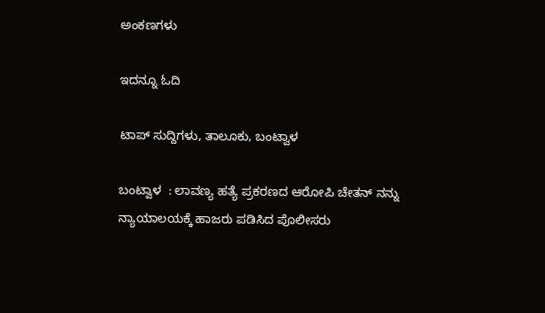ಅಂಕಣಗಳು

ಇದನ್ನೂ ಓದಿ

ಟಾಪ್ ಸುದ್ದಿಗಳು, ತಾಲೂಕು, ಬಂಟ್ವಾಳ

ಬಂಟ್ವಾಳ  : ಲಾವಣ್ಯ ಹತ್ಯೆ ಪ್ರಕರಣದ ಆರೋಪಿ ಚೇತನ್ ನನ್ನು ನ್ಯಾಯಾಲಯಕ್ಕೆ ಹಾಜರು ಪಡಿಸಿದ ಪೊಲೀಸರು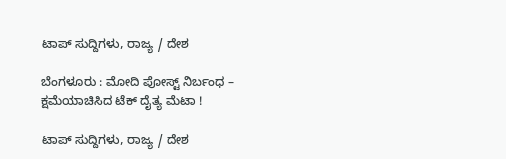ಟಾಪ್ ಸುದ್ದಿಗಳು, ರಾಜ್ಯ / ದೇಶ

ಬೆಂಗಳೂರು : ಮೋದಿ ಪೋಸ್ಟ್ ನಿರ್ಬಂಧ – ಕ್ಷಮೆಯಾಚಿಸಿದ ಟೆಕ್‌ ದೈತ್ಯ ಮೆಟಾ !

ಟಾಪ್ ಸುದ್ದಿಗಳು, ರಾಜ್ಯ / ದೇಶ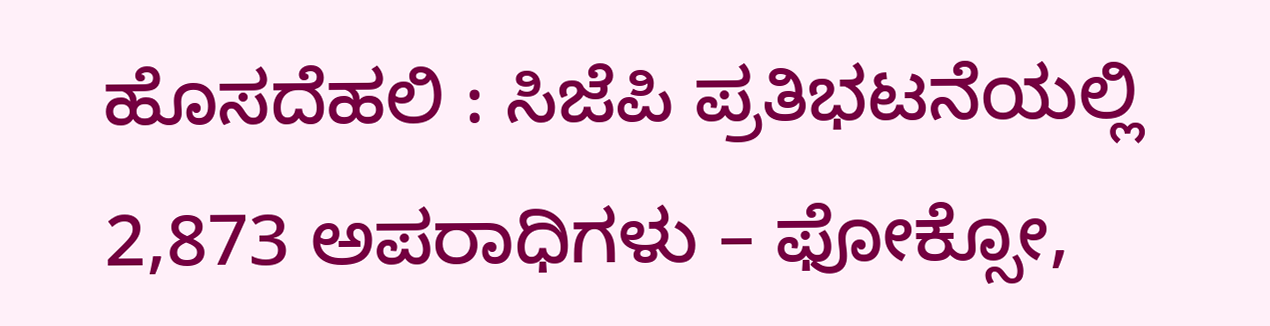ಹೊಸದೆಹಲಿ : ಸಿಜೆಪಿ ಪ್ರತಿಭಟನೆಯಲ್ಲಿ 2,873 ಅಪರಾಧಿಗಳು – ಫೋಕ್ಸೋ,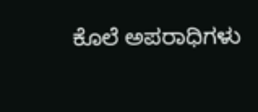ಕೊಲೆ ಅಪರಾಧಿಗಳು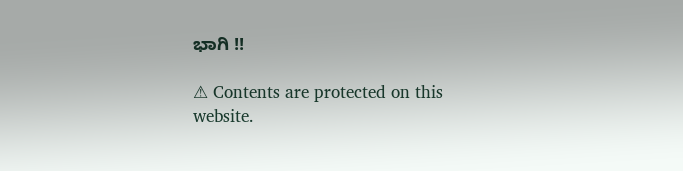ಭಾಗಿ !!

⚠ Contents are protected on this website.